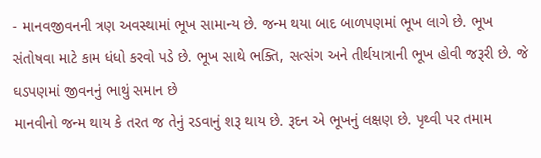- માનવજીવનની ત્રણ અવસ્થામાં ભૂખ સામાન્ય છે. જન્મ થયા બાદ બાળપણમાં ભૂખ લાગે છે. ભૂખ સંતોષવા માટે કામ ધંધો કરવો પડે છે. ભૂખ સાથે ભક્તિ, સત્સંગ અને તીર્થયાત્રાની ભૂખ હોવી જરૂરી છે. જે ઘડપણમાં જીવનનું ભાથું સમાન છે
માનવીનો જન્મ થાય કે તરત જ તેનું રડવાનું શરૂ થાય છે. રૂદન એ ભૂખનું લક્ષણ છે. પૃથ્વી પર તમામ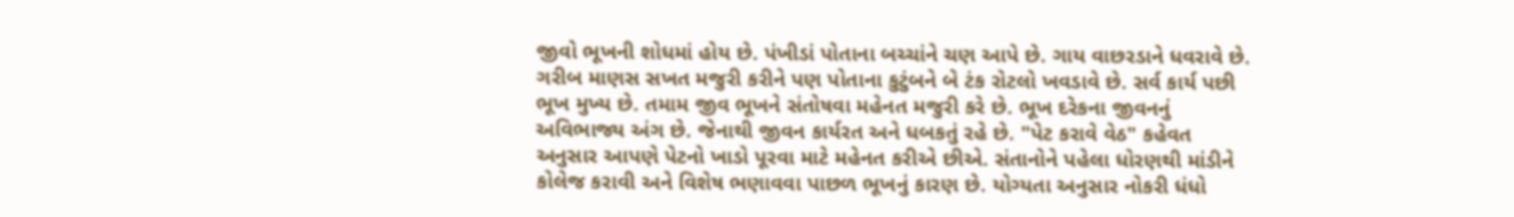જીવો ભૂખની શોધમાં હોય છે. પંખીડાં પોતાના બચ્ચાંને ચણ આપે છે. ગાય વાછરડાને ધવરાવે છે. ગરીબ માણસ સખત મજુરી કરીને પણ પોતાના કુટુંબને બે ટંક રોટલો ખવડાવે છે. સર્વ કાર્ય પછી ભૂખ મુખ્ય છે. તમામ જીવ ભૂખને સંતોષવા મહેનત મજુરી કરે છે. ભૂખ દરેકના જીવનનું અવિભાજ્ય અંગ છે. જેનાથી જીવન કાર્યરત અને ધબકતું રહે છે. "પેટ કરાવે વેઠ" કહેવત અનુસાર આપણે પેટનો ખાડો પૂરવા માટે મહેનત કરીએ છીએ. સંતાનોને પહેલા ધોરણથી માંડીને કોલેજ કરાવી અને વિશેષ ભણાવવા પાછળ ભૂખનું કારણ છે. યોગ્યતા અનુસાર નોકરી ધંધો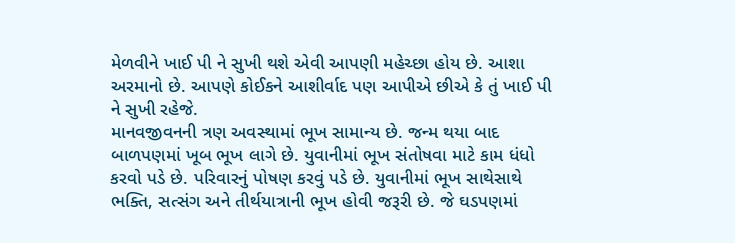મેળવીને ખાઈ પી ને સુખી થશે એવી આપણી મહેચ્છા હોય છે. આશા અરમાનો છે. આપણે કોઈકને આશીર્વાદ પણ આપીએ છીએ કે તું ખાઈ પી ને સુખી રહેજે.
માનવજીવનની ત્રણ અવસ્થામાં ભૂખ સામાન્ય છે. જન્મ થયા બાદ બાળપણમાં ખૂબ ભૂખ લાગે છે. યુવાનીમાં ભૂખ સંતોષવા માટે કામ ધંધો કરવો પડે છે. પરિવારનું પોષણ કરવું પડે છે. યુવાનીમાં ભૂખ સાથેસાથે ભક્તિ, સત્સંગ અને તીર્થયાત્રાની ભૂખ હોવી જરૂરી છે. જે ઘડપણમાં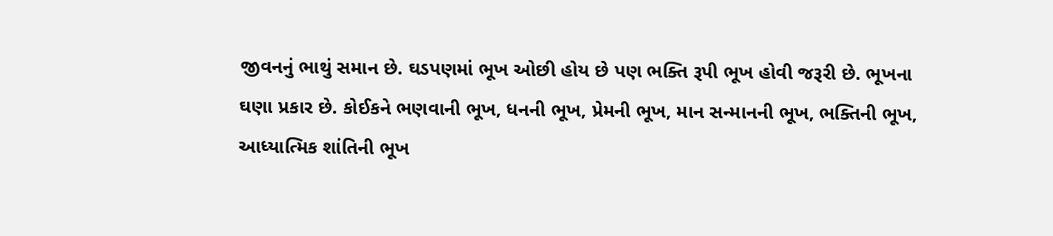જીવનનું ભાથું સમાન છે. ઘડપણમાં ભૂખ ઓછી હોય છે પણ ભક્તિ રૂપી ભૂખ હોવી જરૂરી છે. ભૂખના ઘણા પ્રકાર છે. કોઈકને ભણવાની ભૂખ, ધનની ભૂખ, પ્રેમની ભૂખ, માન સન્માનની ભૂખ, ભક્તિની ભૂખ, આધ્યાત્મિક શાંતિની ભૂખ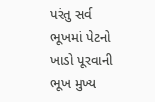પરંતુ સર્વ ભૂખમાં પેટનો ખાડો પૂરવાની ભૂખ મુખ્ય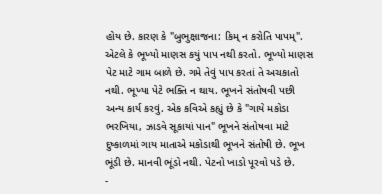હોય છે. કારણ કે "બુભુક્ષાજના: કિમ્ ન કરોતિ પાપમ્". એટલે કે ભૂખ્યો માણસ કયું પાપ નથી કરતો. ભૂખ્યો માણસ પેટ માટે ગામ બાળે છે. ગમે તેવું પાપ કરતાં તે અચકાતો નથી. ભૂખ્યા પેટે ભક્તિ ન થાય. ભૂખને સંતોષવી પછી અન્ય કાર્ય કરવું. એક કવિએ કહ્યું છે કે "ગાયે મકોડા ભરખિયા, ઝાડવે સૂકાયાં પાન" ભૂખને સંતોષવા માટે દુષ્કાળમાં ગાય માતાએ મકોડાથી ભૂખને સંતોષી છે. ભૂખ ભૂંડી છે. માનવી ભૂંડો નથી. પેટનો ખાડો પૂરવો પડે છે.
-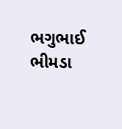ભગુભાઈ ભીમડા